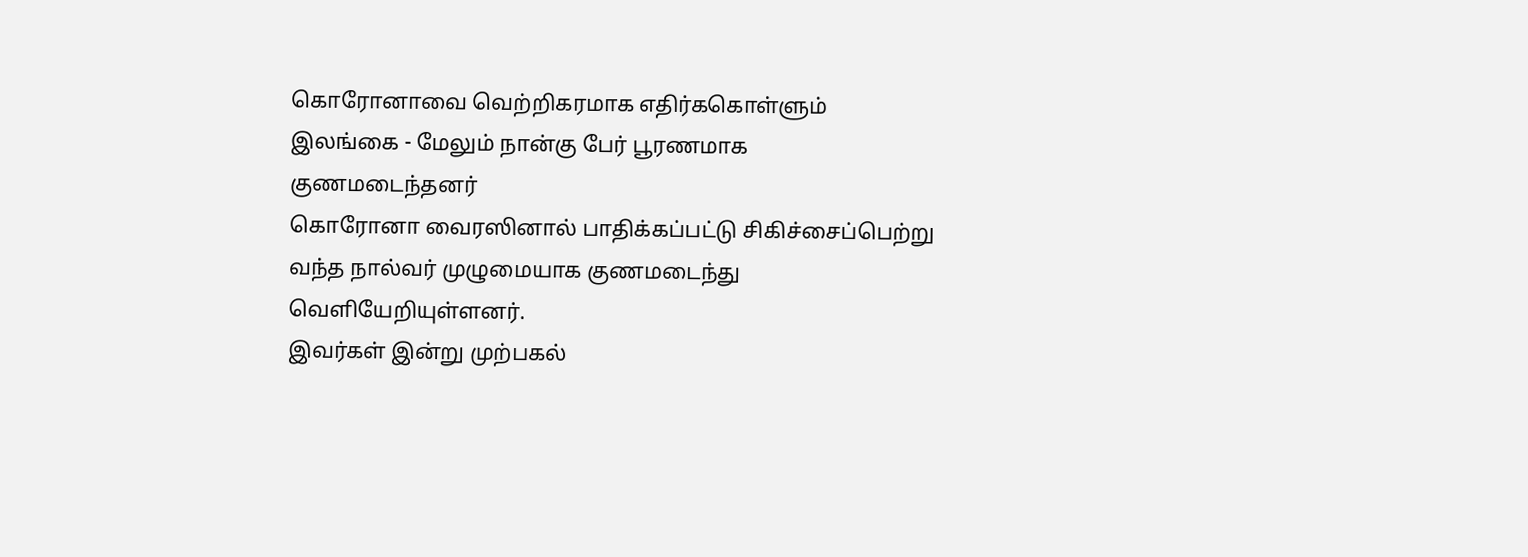கொரோனாவை வெற்றிகரமாக எதிர்ககொள்ளும் இலங்கை - மேலும் நான்கு பேர் பூரணமாக குணமடைந்தனர்
கொரோனா வைரஸினால் பாதிக்கப்பட்டு சிகிச்சைப்பெற்று வந்த நால்வர் முழுமையாக குணமடைந்து வெளியேறியுள்ளனர்.
இவர்கள் இன்று முற்பகல்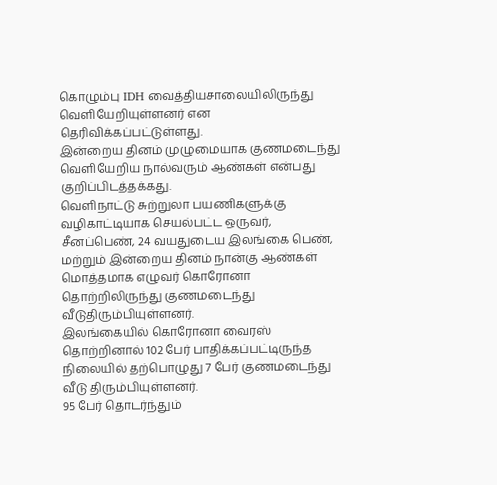கொழும்பு IDH வைத்தியசாலையிலிருந்து வெளியேறியுள்ளனர் என தெரிவிக்கப்பட்டுள்ளது.
இன்றைய தினம் முழுமையாக குணமடைந்து வெளியேறிய நால்வரும் ஆண்கள் என்பது குறிப்பிடத்தக்கது.
வெளிநாட்டு சுற்றுலா பயணிகளுக்கு வழிகாட்டியாக செயல்பட்ட ஒருவர், சீனப்பெண், 24 வயதுடைய இலங்கை பெண், மற்றும் இன்றைய தினம் நான்கு ஆண்கள் மொத்தமாக எழுவர் கொரோனா தொற்றிலிருந்து குணமடைந்து வீடுதிரும்பியுள்ளனர்.
இலங்கையில் கொரோனா வைரஸ் தொற்றினால் 102 பேர் பாதிக்கப்பட்டிருந்த நிலையில் தற்பொழுது 7 பேர் குணமடைந்து வீடு திரும்பியுள்ளனர்.
95 பேர் தொடர்ந்தும்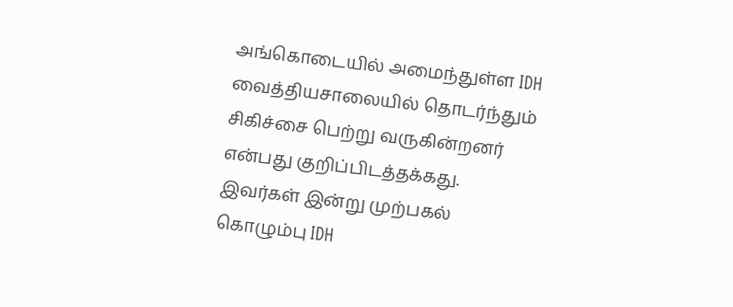அங்கொடையில் அமைந்துள்ள IDH வைத்தியசாலையில் தொடர்ந்தும் சிகிச்சை பெற்று வருகின்றனர் என்பது குறிப்பிடத்தக்கது.
இவர்கள் இன்று முற்பகல் கொழும்பு IDH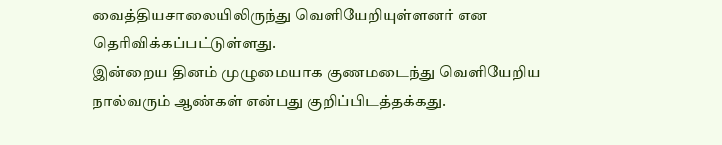வைத்தியசாலையிலிருந்து வெளியேறியுள்ளனர் என தெரிவிக்கப்பட்டுள்ளது.
இன்றைய தினம் முழுமையாக குணமடைந்து வெளியேறிய நால்வரும் ஆண்கள் என்பது குறிப்பிடத்தக்கது.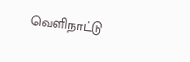வெளிநாட்டு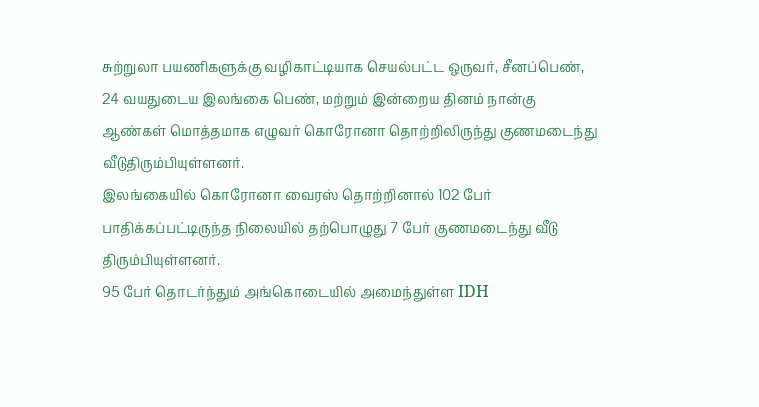சுற்றுலா பயணிகளுக்கு வழிகாட்டியாக செயல்பட்ட ஒருவர், சீனப்பெண், 24 வயதுடைய இலங்கை பெண், மற்றும் இன்றைய தினம் நான்கு ஆண்கள் மொத்தமாக எழுவர் கொரோனா தொற்றிலிருந்து குணமடைந்து வீடுதிரும்பியுள்ளனர்.
இலங்கையில் கொரோனா வைரஸ் தொற்றினால் 102 பேர் பாதிக்கப்பட்டிருந்த நிலையில் தற்பொழுது 7 பேர் குணமடைந்து வீடு திரும்பியுள்ளனர்.
95 பேர் தொடர்ந்தும் அங்கொடையில் அமைந்துள்ள IDH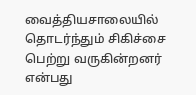வைத்தியசாலையில் தொடர்ந்தும் சிகிச்சை பெற்று வருகின்றனர் என்பது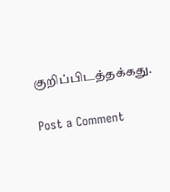குறிப்பிடத்தக்கது.

Post a Comment